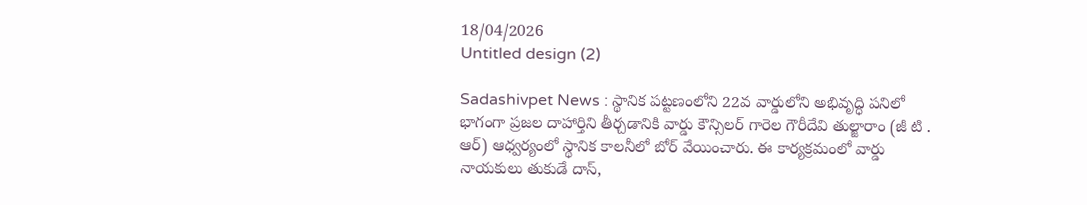18/04/2026
Untitled design (2)

Sadashivpet News : స్థానిక పట్టణంలోని 22వ వార్డులోని అభివృద్ధి పనిలో భాగంగా ప్రజల దాహార్తిని తీర్చడానికి వార్డు కౌన్సిలర్ గారెల గౌరీదేవి తుల్జారాం (జీ టి . ఆర్) ఆధ్వర్యంలో స్థానిక కాలనీలో బోర్ వేయించారు. ఈ కార్యక్రమంలో వార్డు నాయకులు తుకుడే దాస్,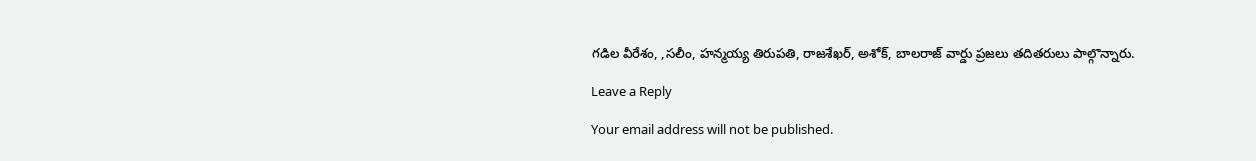గడిల వీరేశం, ,సలీం, హన్మయ్య తిరుపతి, రాజశేఖర్, అశోక్, బాలరాజ్ వార్డు ప్రజలు తదితరులు పాల్గొన్నారు.

Leave a Reply

Your email address will not be published.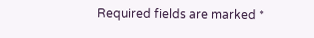Required fields are marked *